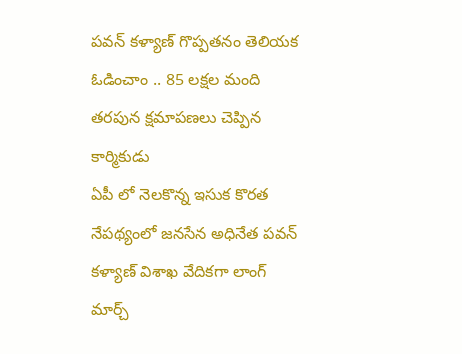పవన్ కళ్యాణ్ గొప్పతనం తెలియక ఓడించాం .. 85 లక్షల మంది తరపున క్షమాపణలు చెప్పిన కార్మికుడు
ఏపీ లో నెలకొన్న ఇసుక కొరత నేపథ్యంలో జనసేన అధినేత పవన్ కళ్యాణ్ విశాఖ వేదికగా లాంగ్ మార్చ్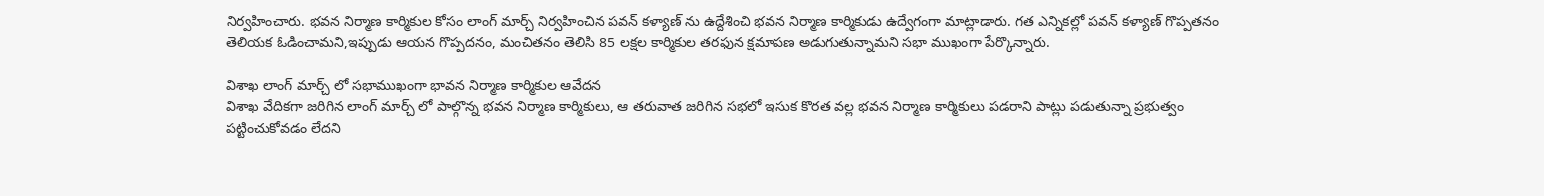నిర్వహించారు. భవన నిర్మాణ కార్మికుల కోసం లాంగ్ మార్చ్ నిర్వహించిన పవన్ కళ్యాణ్ ను ఉద్దేశించి భవన నిర్మాణ కార్మికుడు ఉద్వేగంగా మాట్లాడారు. గత ఎన్నికల్లో పవన్ కళ్యాణ్ గొప్పతనం తెలియక ఓడించామని,ఇప్పుడు ఆయన గొప్పదనం, మంచితనం తెలిసి 85 లక్షల కార్మికుల తరఫున క్షమాపణ అడుగుతున్నామని సభా ముఖంగా పేర్కొన్నారు.

విశాఖ లాంగ్ మార్చ్ లో సభాముఖంగా భావన నిర్మాణ కార్మికుల ఆవేదన
విశాఖ వేదికగా జరిగిన లాంగ్ మార్చ్ లో పాల్గొన్న భవన నిర్మాణ కార్మికులు, ఆ తరువాత జరిగిన సభలో ఇసుక కొరత వల్ల భవన నిర్మాణ కార్మికులు పడరాని పాట్లు పడుతున్నా ప్రభుత్వం పట్టించుకోవడం లేదని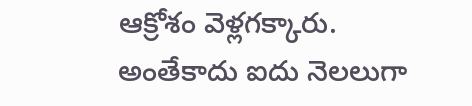ఆక్రోశం వెళ్లగక్కారు. అంతేకాదు ఐదు నెలలుగా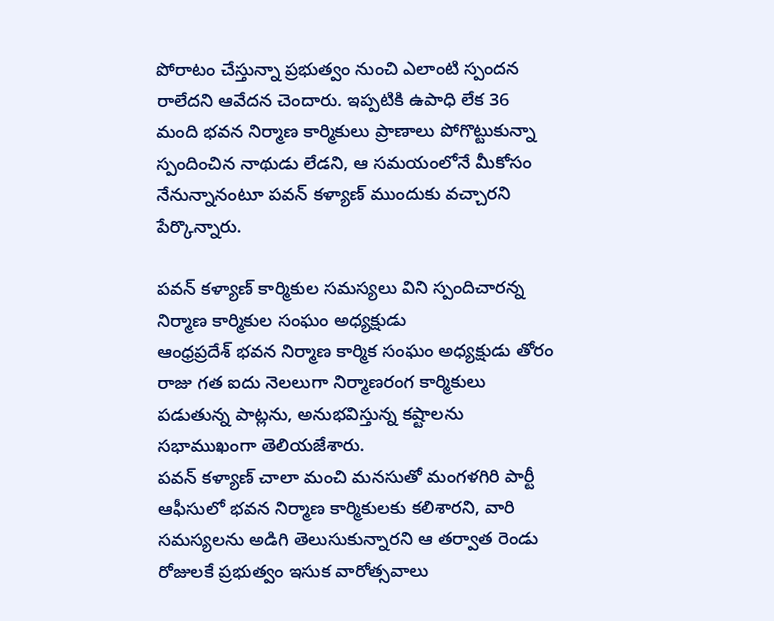పోరాటం చేస్తున్నా ప్రభుత్వం నుంచి ఎలాంటి స్పందన రాలేదని ఆవేదన చెందారు. ఇప్పటికి ఉపాధి లేక 36 మంది భవన నిర్మాణ కార్మికులు ప్రాణాలు పోగొట్టుకున్నా స్పందించిన నాథుడు లేడని, ఆ సమయంలోనే మీకోసం నేనున్నానంటూ పవన్ కళ్యాణ్ ముందుకు వచ్చారని పేర్కొన్నారు.

పవన్ కళ్యాణ్ కార్మికుల సమస్యలు విని స్పందిచారన్న నిర్మాణ కార్మికుల సంఘం అధ్యక్షుడు
ఆంధ్రప్రదేశ్ భవన నిర్మాణ కార్మిక సంఘం అధ్యక్షుడు తోరం రాజు గత ఐదు నెలలుగా నిర్మాణరంగ కార్మికులు పడుతున్న పాట్లను, అనుభవిస్తున్న కష్టాలను సభాముఖంగా తెలియజేశారు.
పవన్ కళ్యాణ్ చాలా మంచి మనసుతో మంగళగిరి పార్టీ ఆఫీసులో భవన నిర్మాణ కార్మికులకు కలిశారని, వారి సమస్యలను అడిగి తెలుసుకున్నారని ఆ తర్వాత రెండు రోజులకే ప్రభుత్వం ఇసుక వారోత్సవాలు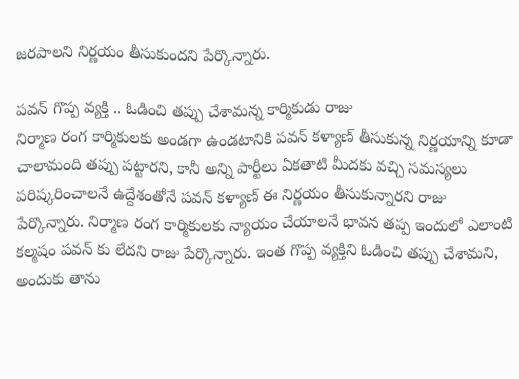జరపాలని నిర్ణయం తీసుకుందని పేర్కొన్నారు.

పవన్ గొప్ప వ్యక్తి .. ఓడించి తప్పు చేశామన్న కార్మికుడు రాజు
నిర్మాణ రంగ కార్మికులకు అండగా ఉండటానికి పవన్ కళ్యాణ్ తీసుకున్న నిర్ణయాన్ని కూడా చాలామంది తప్పు పట్టారని, కానీ అన్ని పార్టీలు ఏకతాటి మీదకు వచ్చి సమస్యలు పరిష్కరించాలనే ఉద్దేశంతోనే పవన్ కళ్యాణ్ ఈ నిర్ణయం తీసుకున్నారని రాజు పేర్కొన్నారు. నిర్మాణ రంగ కార్మికులకు న్యాయం చేయాలనే భావన తప్ప ఇందులో ఎలాంటి కల్మషం పవన్ కు లేదని రాజు పేర్కొన్నారు. ఇంత గొప్ప వ్యక్తిని ఓడించి తప్పు చేశామని, అందుకు తాను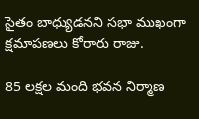సైతం బాధ్యుడనని సభా ముఖంగా క్షమాపణలు కోరారు రాజు.

85 లక్షల మంది భవన నిర్మాణ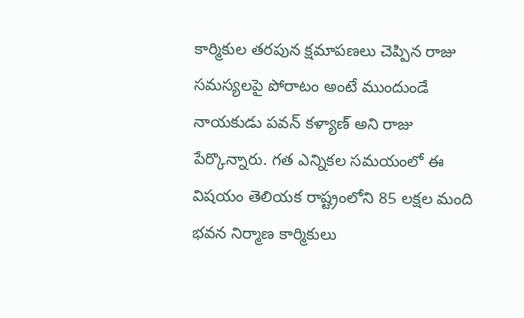కార్మికుల తరపున క్షమాపణలు చెప్పిన రాజు
సమస్యలపై పోరాటం అంటే ముందుండే నాయకుడు పవన్ కళ్యాణ్ అని రాజు పేర్కొన్నారు. గత ఎన్నికల సమయంలో ఈ విషయం తెలియక రాష్ట్రంలోని 85 లక్షల మంది భవన నిర్మాణ కార్మికులు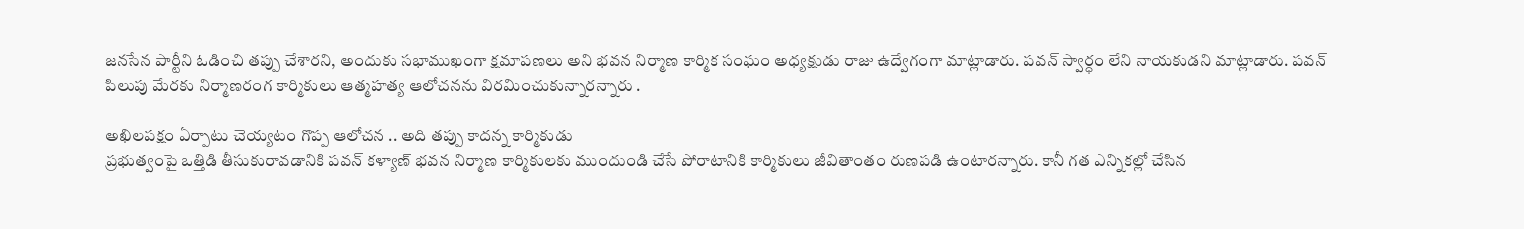జనసేన పార్టీని ఓడించి తప్పు చేశారని, అందుకు సభాముఖంగా క్షమాపణలు అని భవన నిర్మాణ కార్మిక సంఘం అధ్యక్షుడు రాజు ఉద్వేగంగా మాట్లాడారు. పవన్ స్వార్ధం లేని నాయకుడని మాట్లాడారు. పవన్ పిలుపు మేరకు నిర్మాణరంగ కార్మికులు ఆత్మహత్య ఆలోచనను విరమించుకున్నారన్నారు .

అఖిలపక్షం ఏర్పాటు చెయ్యటం గొప్ప ఆలోచన .. అది తప్పు కాదన్న కార్మికుడు
ప్రభుత్వంపై ఒత్తిడి తీసుకురావడానికి పవన్ కళ్యాణ్ భవన నిర్మాణ కార్మికులకు ముందుండి చేసే పోరాటానికి కార్మికులు జీవితాంతం రుణపడి ఉంటారన్నారు. కానీ గత ఎన్నికల్లో చేసిన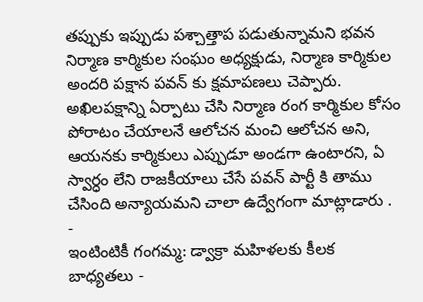తప్పుకు ఇప్పుడు పశ్చాత్తాప పడుతున్నామని భవన నిర్మాణ కార్మికుల సంఘం అధ్యక్షుడు, నిర్మాణ కార్మికుల అందరి పక్షాన పవన్ కు క్షమాపణలు చెప్పారు. అఖిలపక్షాన్ని ఏర్పాటు చేసి నిర్మాణ రంగ కార్మికుల కోసం పోరాటం చేయాలనే ఆలోచన మంచి ఆలోచన అని, ఆయనకు కార్మికులు ఎప్పుడూ అండగా ఉంటారని, ఏ స్వార్ధం లేని రాజకీయాలు చేసే పవన్ పార్టీ కి తాము చేసింది అన్యాయమని చాలా ఉద్వేగంగా మాట్లాడారు .
-
ఇంటింటికీ గంగమ్మ: డ్వాక్రా మహిళలకు కీలక బాధ్యతలు -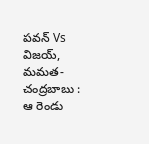పవన్ Vs విజయ్, మమత- చంద్రబాబు : ఆ రెండు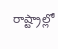రాష్ట్రాల్లో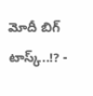మోదీ బిగ్ టాస్క్..!? -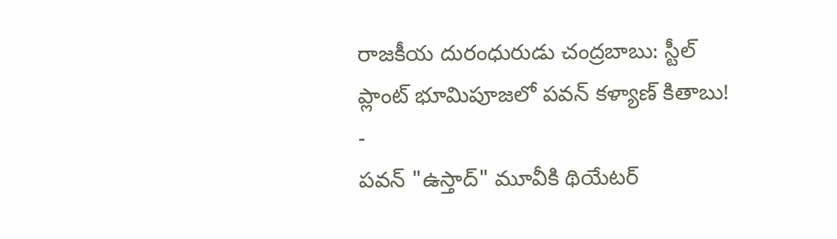రాజకీయ దురంధురుడు చంద్రబాబు: స్టీల్ ప్లాంట్ భూమిపూజలో పవన్ కళ్యాణ్ కితాబు! -
పవన్ "ఉస్తాద్" మూవీకి థియేటర్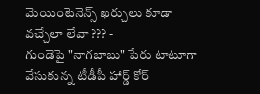మెయింటెనెన్స్ ఖర్చులు కూడా వచ్చేలా లేవా ??? -
గుండెపై "నాగబాబు" పేరు టాటూగా వేసుకున్న టీడీపీ హార్డ్ కోర్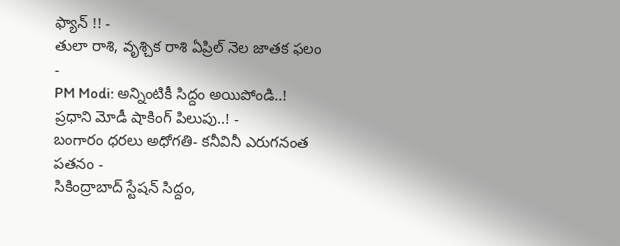ఫ్యాన్ !! -
తులా రాశి, వృశ్చిక రాశి ఏప్రిల్ నెల జాతక ఫలం -
PM Modi: అన్నింటికీ సిద్దం అయిపోండి..! ప్రధాని మోడీ షాకింగ్ పిలుపు..! -
బంగారం ధరలు అధోగతి- కనీవినీ ఎరుగనంత పతనం -
సికింద్రాబాద్ స్టేషన్ సిద్దం,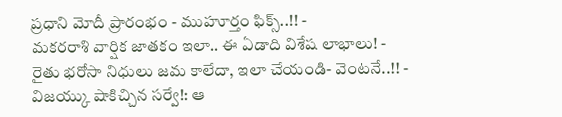ప్రధాని మోదీ ప్రారంభం - ముహూర్తం ఫిక్స్..!! -
మకరరాశి వార్షిక జాతకం ఇలా.. ఈ ఏడాది విశేష లాభాలు! -
రైతు భరోసా నిధులు జమ కాలేదా, ఇలా చేయండి- వెంటనే..!! -
విజయ్కు షాకిచ్చిన సర్వే!: ఆ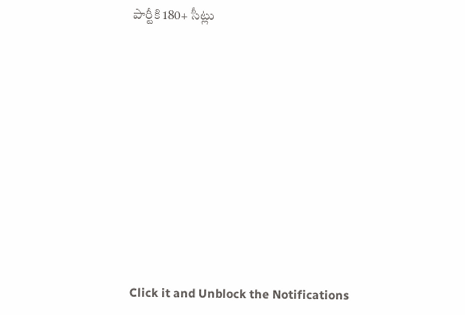పార్టీకి 180+ సీట్లు












Click it and Unblock the Notifications